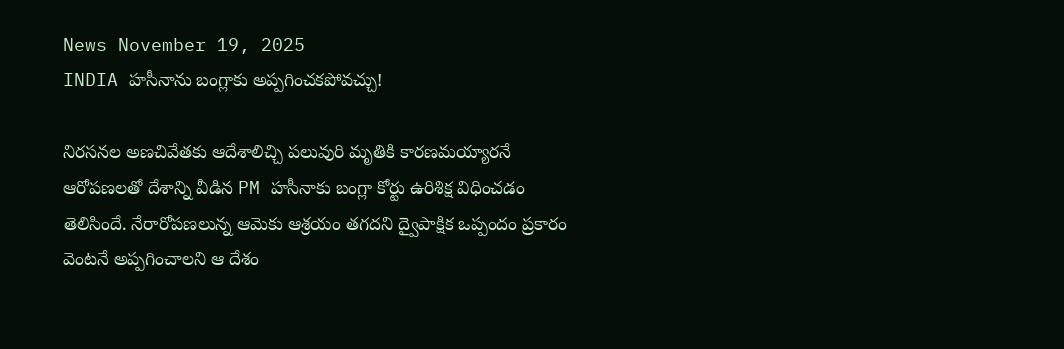News November 19, 2025
INDIA హసీనాను బంగ్లాకు అప్పగించకపోవచ్చు!

నిరసనల అణచివేతకు ఆదేశాలిచ్చి పలువురి మృతికి కారణమయ్యారనే ఆరోపణలతో దేశాన్ని వీడిన PM హసీనాకు బంగ్లా కోర్టు ఉరిశిక్ష విధించడం తెలిసిందే. నేరారోపణలున్న ఆమెకు ఆశ్రయం తగదని ద్వైపాక్షిక ఒప్పందం ప్రకారం వెంటనే అప్పగించాలని ఆ దేశం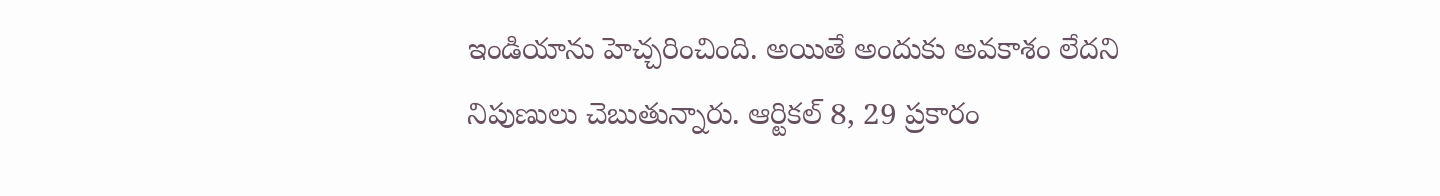ఇండియాను హెచ్చరించింది. అయితే అందుకు అవకాశం లేదని నిపుణులు చెబుతున్నారు. ఆర్టికల్ 8, 29 ప్రకారం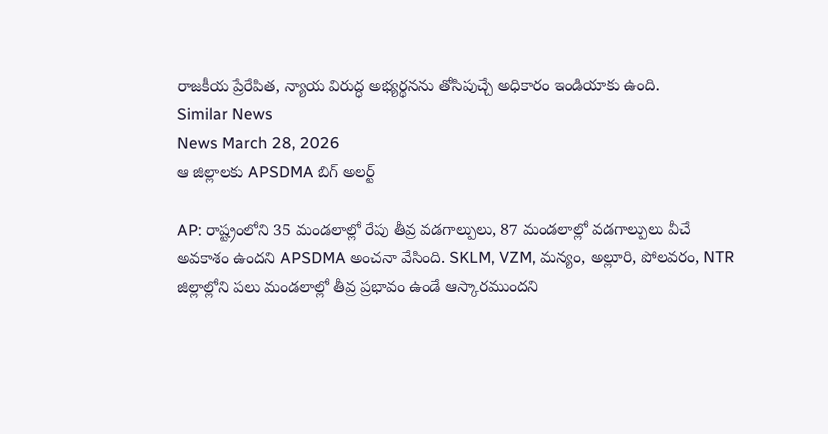రాజకీయ ప్రేరేపిత, న్యాయ విరుద్ధ అభ్యర్థనను తోసిపుచ్చే అధికారం ఇండియాకు ఉంది.
Similar News
News March 28, 2026
ఆ జిల్లాలకు APSDMA బిగ్ అలర్ట్

AP: రాష్ట్రంలోని 35 మండలాల్లో రేపు తీవ్ర వడగాల్పులు, 87 మండలాల్లో వడగాల్పులు వీచే అవకాశం ఉందని APSDMA అంచనా వేసింది. SKLM, VZM, మన్యం, అల్లూరి, పోలవరం, NTR జిల్లాల్లోని పలు మండలాల్లో తీవ్ర ప్రభావం ఉండే ఆస్కారముందని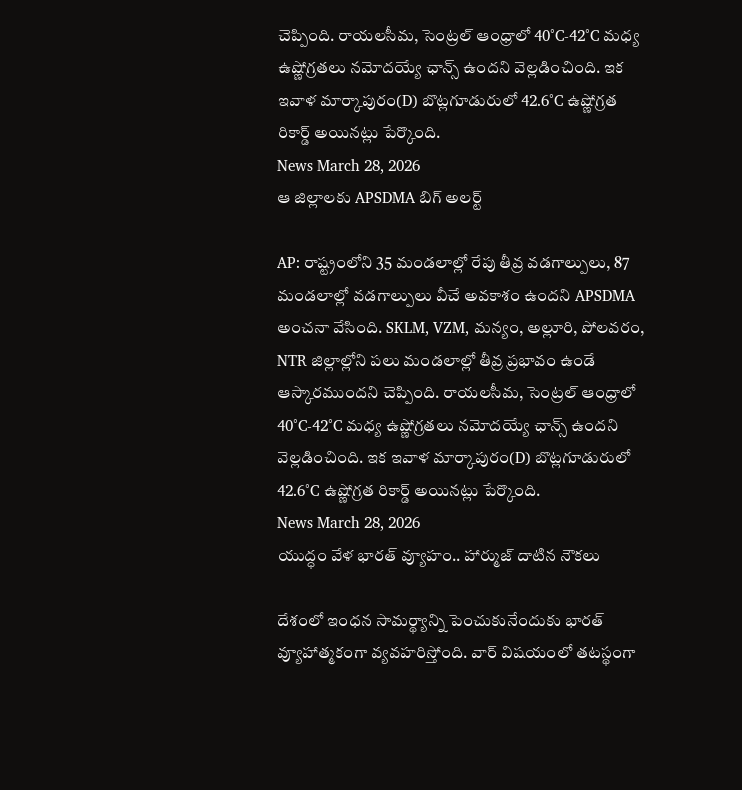చెప్పింది. రాయలసీమ, సెంట్రల్ ఆంధ్రాలో 40°C-42°C మధ్య ఉష్ణోగ్రతలు నమోదయ్యే ఛాన్స్ ఉందని వెల్లడించింది. ఇక ఇవాళ మార్కాపురం(D) బొట్లగూడురులో 42.6°C ఉష్ణోగ్రత రికార్డ్ అయినట్లు పేర్కొంది.
News March 28, 2026
ఆ జిల్లాలకు APSDMA బిగ్ అలర్ట్

AP: రాష్ట్రంలోని 35 మండలాల్లో రేపు తీవ్ర వడగాల్పులు, 87 మండలాల్లో వడగాల్పులు వీచే అవకాశం ఉందని APSDMA అంచనా వేసింది. SKLM, VZM, మన్యం, అల్లూరి, పోలవరం, NTR జిల్లాల్లోని పలు మండలాల్లో తీవ్ర ప్రభావం ఉండే ఆస్కారముందని చెప్పింది. రాయలసీమ, సెంట్రల్ ఆంధ్రాలో 40°C-42°C మధ్య ఉష్ణోగ్రతలు నమోదయ్యే ఛాన్స్ ఉందని వెల్లడించింది. ఇక ఇవాళ మార్కాపురం(D) బొట్లగూడురులో 42.6°C ఉష్ణోగ్రత రికార్డ్ అయినట్లు పేర్కొంది.
News March 28, 2026
యుద్ధం వేళ భారత్ వ్యూహం.. హార్ముజ్ దాటిన నౌకలు

దేశంలో ఇంధన సామర్థ్యాన్ని పెంచుకునేందుకు భారత్ వ్యూహాత్మకంగా వ్యవహరిస్తోంది. వార్ విషయంలో తటస్థంగా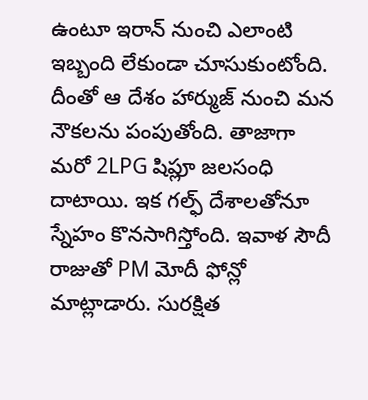ఉంటూ ఇరాన్ నుంచి ఎలాంటి ఇబ్బంది లేకుండా చూసుకుంటోంది. దీంతో ఆ దేశం హార్ముజ్ నుంచి మన నౌకలను పంపుతోంది. తాజాగా మరో 2LPG షిప్లూ జలసంధి దాటాయి. ఇక గల్ఫ్ దేశాలతోనూ స్నేహం కొనసాగిస్తోంది. ఇవాళ సౌదీ రాజుతో PM మోదీ ఫోన్లో మాట్లాడారు. సురక్షిత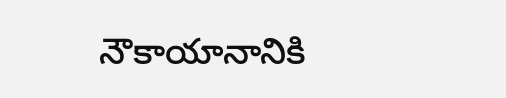నౌకాయానానికి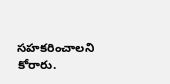సహకరించాలని కోరారు.